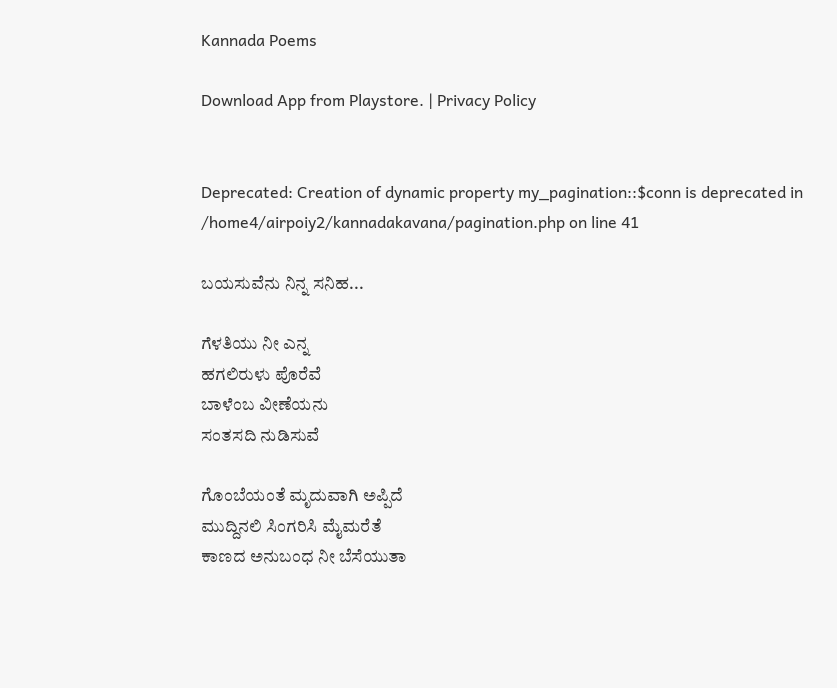Kannada Poems

Download App from Playstore. | Privacy Policy


Deprecated: Creation of dynamic property my_pagination::$conn is deprecated in /home4/airpoiy2/kannadakavana/pagination.php on line 41

ಬಯಸುವೆನು ನಿನ್ನ ಸನಿಹ...

ಗೆಳತಿಯು ನೀ ಎನ್ನ
ಹಗಲಿರುಳು ಪೊರೆವೆ
ಬಾಳೆಂಬ ವೀಣೆಯನು
ಸಂತಸದಿ ನುಡಿಸುವೆ

ಗೊಂಬೆಯಂತೆ ಮೃದುವಾಗಿ ಅಪ್ಪಿದೆ
ಮುದ್ದಿನಲಿ ಸಿಂಗರಿಸಿ ಮೈಮರೆತೆ
ಕಾಣದ ಅನುಬಂಧ ನೀ ಬೆಸೆಯುತಾ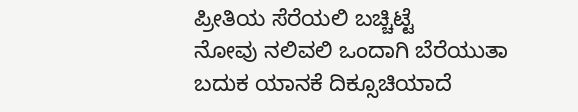ಪ್ರೀತಿಯ ಸೆರೆಯಲಿ ಬಚ್ಚಿಟ್ಟೆ
ನೋವು ನಲಿವಲಿ ಒಂದಾಗಿ ಬೆರೆಯುತಾ
ಬದುಕ ಯಾನಕೆ ದಿಕ್ಸೂಚಿಯಾದೆ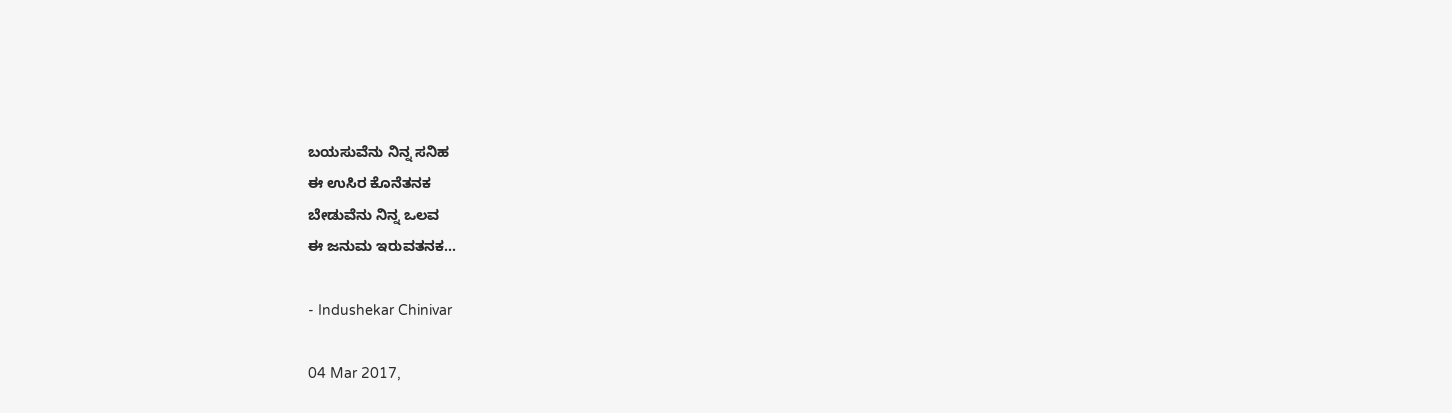ಬಯಸುವೆನು ನಿನ್ನ ಸನಿಹ
ಈ ಉಸಿರ ಕೊನೆತನಕ
ಬೇಡುವೆನು ನಿನ್ನ ಒಲವ
ಈ ಜನುಮ ಇರುವತನಕ...

- Indushekar Chinivar

04 Mar 2017,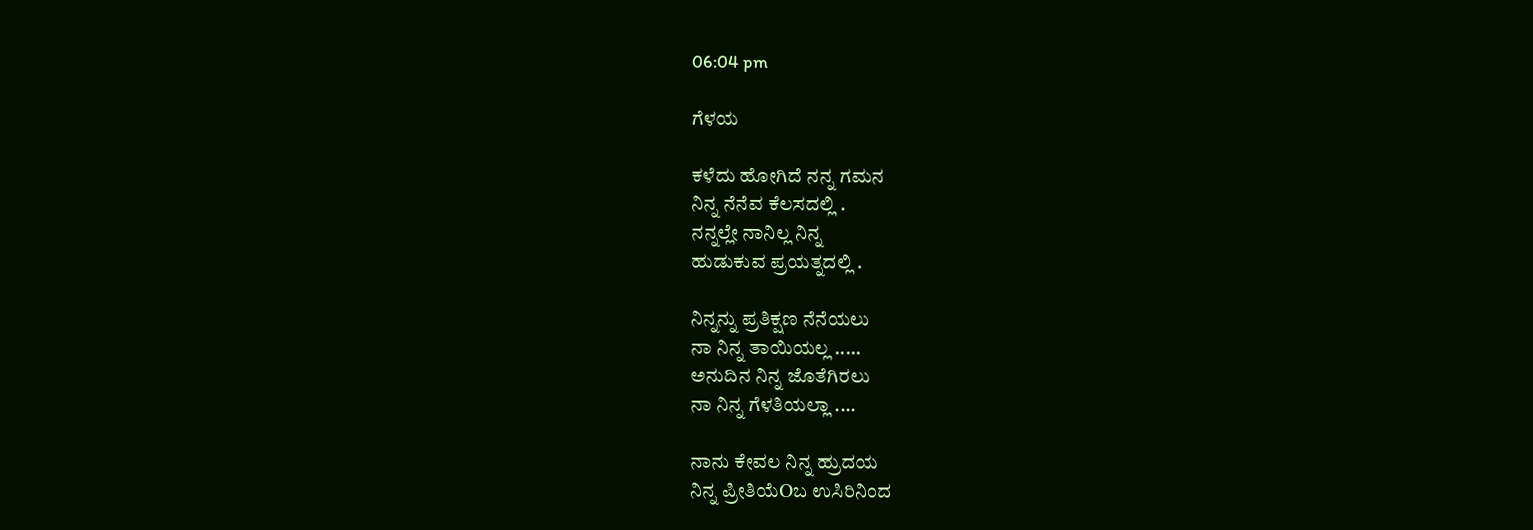06:04 pm

ಗೆಳಯ

ಕಳೆದು ಹೋಗಿದೆ ನನ್ನ ಗಮನ
ನಿನ್ನ ನೆನೆವ ಕೆಲಸದಲ್ಲಿ .
ನನ್ನಲ್ಲೇ ನಾನಿಲ್ಲ ನಿನ್ನ
ಹುಡುಕುವ ಪ್ರಯತ್ನದಲ್ಲಿ .

ನಿನ್ನನ್ನು ಪ್ರತಿಕ್ಷಣ ನೆನೆಯಲು
ನಾ ನಿನ್ನ ತಾಯಿಯಲ್ಲ .....
ಅನುದಿನ ನಿನ್ನ ಜೊತೆಗಿರಲು
ನಾ ನಿನ್ನ ಗೆಳತಿಯಲ್ಲಾ ....

ನಾನು ಕೇವಲ ನಿನ್ನ ಹ್ರುದಯ
ನಿನ್ನ ಪ್ರೀತಿಯೆOಬ ಉಸಿರಿನಿಂದ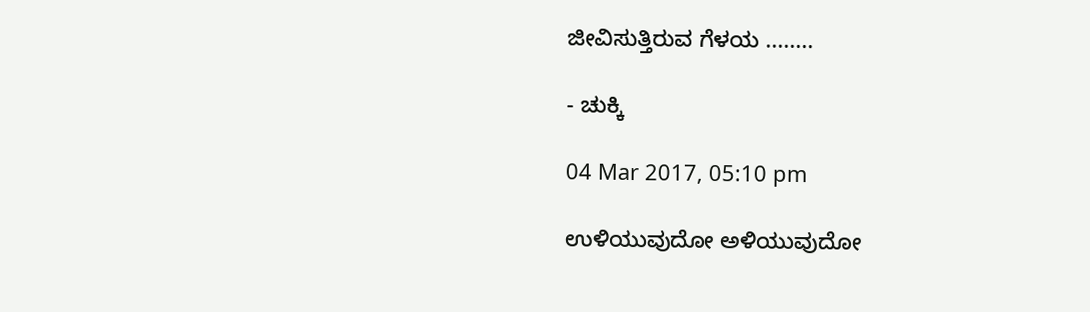ಜೀವಿಸುತ್ತಿರುವ ಗೆಳಯ ........

- ಚುಕ್ಕಿ

04 Mar 2017, 05:10 pm

ಉಳಿಯುವುದೋ ಅಳಿಯುವುದೋ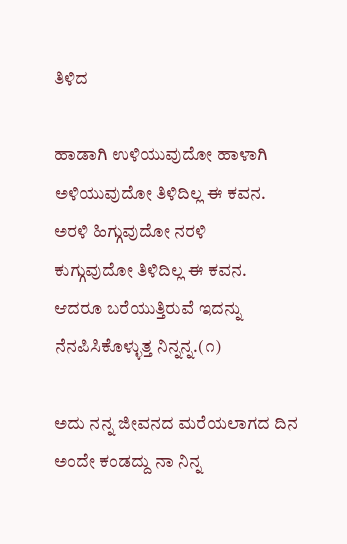ತಿಳಿದ

ಹಾಡಾಗಿ ಉಳಿಯುವುದೋ ಹಾಳಾಗಿ ಅಳಿಯುವುದೋ ತಿಳಿದಿಲ್ಲ ಈ ಕವನ.
ಅರಳಿ ಹಿಗ್ಗುವುದೋ ನರಳಿ
ಕುಗ್ಗುವುದೋ ತಿಳಿದಿಲ್ಲ ಈ ಕವನ.
ಆದರೂ ಬರೆಯುತ್ತಿರುವೆ ಇದನ್ನು
ನೆನಪಿಸಿಕೊಳ್ಳುತ್ತ ನಿನ್ನನ್ನ.(೧)

ಅದು ನನ್ನ ಜೀವನದ ಮರೆಯಲಾಗದ ದಿನ
ಅಂದೇ ಕಂಡದ್ದು ನಾ ನಿನ್ನ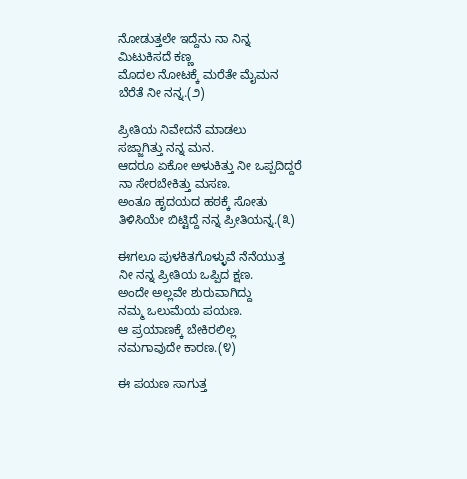ನೋಡುತ್ತಲೇ ಇದ್ದೆನು ನಾ ನಿನ್ನ
ಮಿಟುಕಿಸದೆ ಕಣ್ಣ
ಮೊದಲ ನೋಟಕ್ಕೆ ಮರೆತೇ ಮೈಮನ
ಬೆರೆತೆ ನೀ ನನ್ನ.(೨)

ಪ್ರೀತಿಯ ನಿವೇದನೆ ಮಾಡಲು
ಸಜ್ಜಾಗಿತ್ತು ನನ್ನ ಮನ.
ಆದರೂ ಏಕೋ ಅಳುಕಿತ್ತು ನೀ ಒಪ್ಪದಿದ್ದರೆ
ನಾ ಸೇರಬೇಕಿತ್ತು ಮಸಣ.
ಅಂತೂ ಹೃದಯದ ಹಠಕ್ಕೆ ಸೋತು
ತಿಳಿಸಿಯೇ ಬಿಟ್ಟಿದ್ದೆ ನನ್ನ ಪ್ರೀತಿಯನ್ನ.(೩)

ಈಗಲೂ ಪುಳಕಿತಗೊಳ್ಳುವೆ ನೆನೆಯುತ್ತ
ನೀ ನನ್ನ ಪ್ರೀತಿಯ ಒಪ್ಪಿದ ಕ್ಷಣ.
ಅಂದೇ ಅಲ್ಲವೇ ಶುರುವಾಗಿದ್ದು
ನಮ್ಮ ಒಲುಮೆಯ ಪಯಣ.
ಆ ಪ್ರಯಾಣಕ್ಕೆ ಬೇಕಿರಲಿಲ್ಲ
ನಮಗಾವುದೇ ಕಾರಣ.(೪)

ಈ ಪಯಣ ಸಾಗುತ್ತ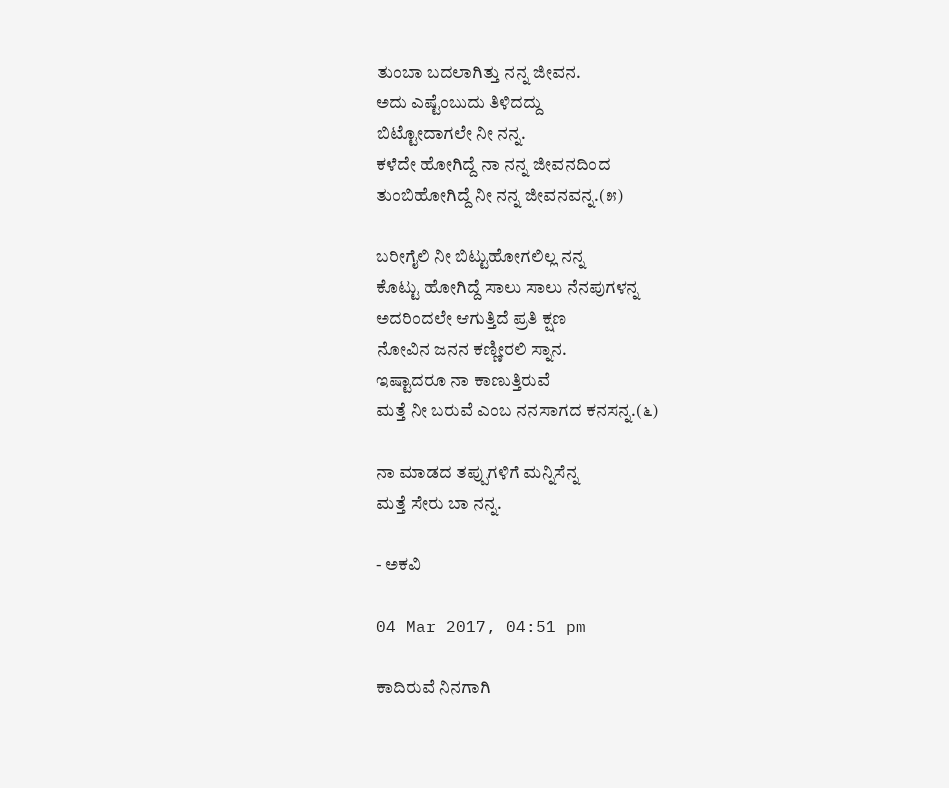ತುಂಬಾ ಬದಲಾಗಿತ್ತು ನನ್ನ ಜೀವನ.
ಅದು ಎಷ್ಟೆಂಬುದು ತಿಳಿದದ್ದು
ಬಿಟ್ಟೋದಾಗಲೇ ನೀ ನನ್ನ.
ಕಳೆದೇ ಹೋಗಿದ್ದೆ ನಾ ನನ್ನ ಜೀವನದಿಂದ
ತುಂಬಿಹೋಗಿದ್ದೆ ನೀ ನನ್ನ ಜೀವನವನ್ನ.(೫)

ಬರೀಗೈಲಿ ನೀ ಬಿಟ್ಟುಹೋಗಲಿಲ್ಲ ನನ್ನ
ಕೊಟ್ಟು ಹೋಗಿದ್ದೆ ಸಾಲು ಸಾಲು ನೆನಪುಗಳನ್ನ
ಅದರಿಂದಲೇ ಆಗುತ್ತಿದೆ ಪ್ರತಿ ಕ್ಷಣ
ನೋವಿನ ಜನನ ಕಣ್ಣೀರಲಿ ಸ್ನಾನ.
ಇಷ್ಟಾದರೂ ನಾ ಕಾಣುತ್ತಿರುವೆ
ಮತ್ತೆ ನೀ ಬರುವೆ ಎಂಬ ನನಸಾಗದ ಕನಸನ್ನ.(೬)

ನಾ ಮಾಡದ ತಪ್ಪುಗಳಿಗೆ ಮನ್ನಿಸೆನ್ನ
ಮತ್ತೆ ಸೇರು ಬಾ ನನ್ನ.

- ಅಕವಿ

04 Mar 2017, 04:51 pm

ಕಾದಿರುವೆ ನಿನಗಾಗಿ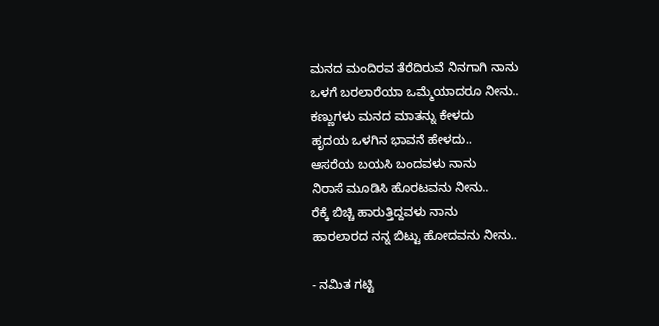ಮನದ ಮಂದಿರವ ತೆರೆದಿರುವೆ ನಿನಗಾಗಿ ನಾನು
ಒಳಗೆ ಬರಲಾರೆಯಾ ಒಮ್ಮೆಯಾದರೂ ನೀನು..
ಕಣ್ಣುಗಳು ಮನದ ಮಾತನ್ನು ಕೇಳದು
ಹೃದಯ ಒಳಗಿನ ಭಾವನೆ ಹೇಳದು..
ಆಸರೆಯ ಬಯಸಿ ಬಂದವಳು ನಾನು
ನಿರಾಸೆ ಮೂಡಿಸಿ ಹೊರಟವನು ನೀನು..
ರೆಕ್ಕೆ ಬಿಚ್ಚಿ ಹಾರುತ್ತಿದ್ದವಳು ನಾನು‌
ಹಾರಲಾರದ ನನ್ನ ಬಿಟ್ಟು ಹೋದವನು ನೀನು..

- ನಮಿತ ಗಟ್ಟಿ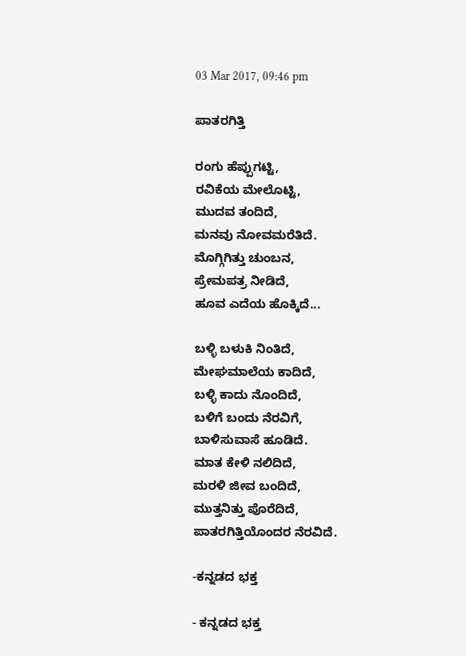03 Mar 2017, 09:46 pm

ಪಾತರಗಿತ್ತಿ

ರಂಗು ಹೆಪ್ಪುಗಟ್ಟಿ,
ರವಿಕೆಯ ಮೇಲೊಟ್ಟಿ,
ಮುದವ ತಂದಿದೆ,
ಮನವು ನೋವಮರೆತಿದೆ.
ಮೊಗ್ಗಿಗಿತ್ತು ಚುಂಬನ,
ಪ್ರೇಮಪತ್ರ ನೀಡಿದೆ,
ಹೂವ ಎದೆಯ ಹೊಕ್ಕಿದೆ...

ಬಳ್ಳಿ ಬಳುಕಿ ನಿಂತಿದೆ,
ಮೇಘಮಾಲೆಯ ಕಾದಿದೆ,
ಬಳ್ಳಿ ಕಾದು ನೊಂದಿದೆ,
ಬಳಿಗೆ ಬಂದು ನೆರವಿಗೆ,
ಬಾಳಿಸುವಾಸೆ ಹೂಡಿದೆ.
ಮಾತ ಕೇಳಿ ನಲಿದಿದೆ,
ಮರಳಿ ಜೀವ ಬಂದಿದೆ,
ಮುತ್ತನಿತ್ತು ಪೊರೆದಿದೆ,
ಪಾತರಗಿತ್ತಿಯೊಂದರ ನೆರವಿದೆ.

-ಕನ್ನಡದ ಭಕ್ತ

- ಕನ್ನಡದ ಭಕ್ತ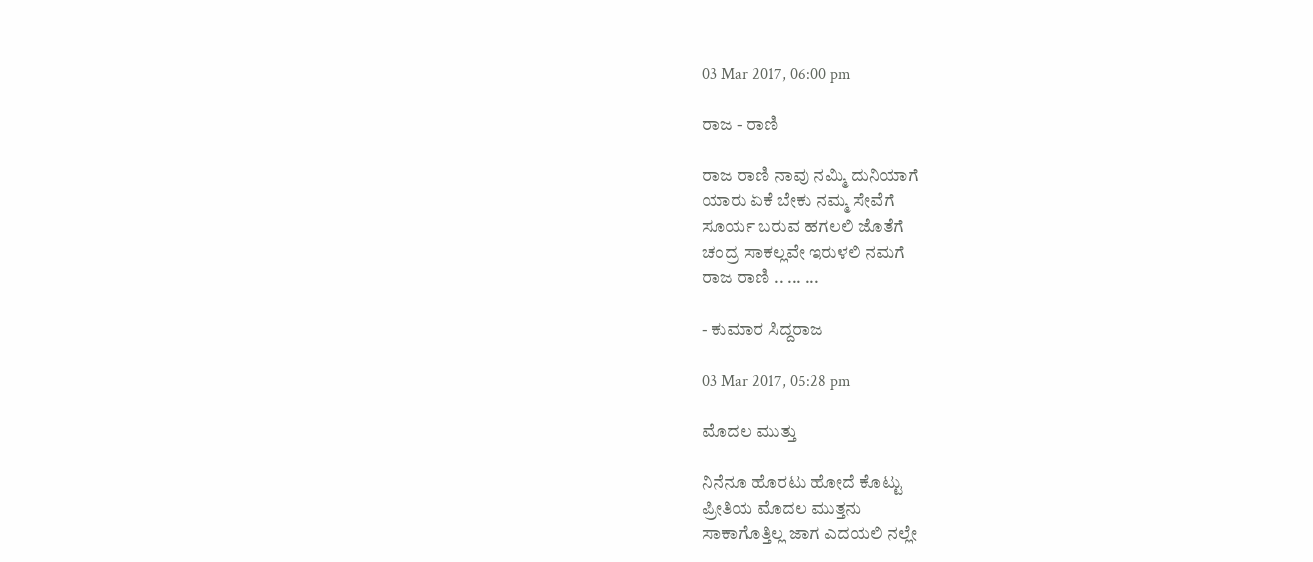03 Mar 2017, 06:00 pm

ರಾಜ - ರಾಣಿ

ರಾಜ ರಾಣಿ ನಾವು ನಮ್ಮಿ ದುನಿಯಾಗೆ
ಯಾರು ಏಕೆ ಬೇಕು ನಮ್ಮ ಸೇವೆಗೆ
ಸೂರ್ಯ ಬರುವ ಹಗಲಲಿ ಜೊತೆಗೆ
ಚಂದ್ರ ಸಾಕಲ್ಲವೇ ಇರುಳಲಿ ನಮಗೆ
ರಾಜ ರಾಣಿ .. ... ...

- ಕುಮಾರ ಸಿದ್ದರಾಜ

03 Mar 2017, 05:28 pm

ಮೊದಲ ಮುತ್ತು

ನಿನೆನೂ ಹೊರಟು ಹೋದೆ ಕೊಟ್ಟು
ಪ್ರೀತಿಯ ಮೊದಲ ಮುತ್ತನು
ಸಾಕಾಗೊತ್ತಿಲ್ಲ ಜಾಗ ಎದಯಲಿ ನಲ್ಲೇ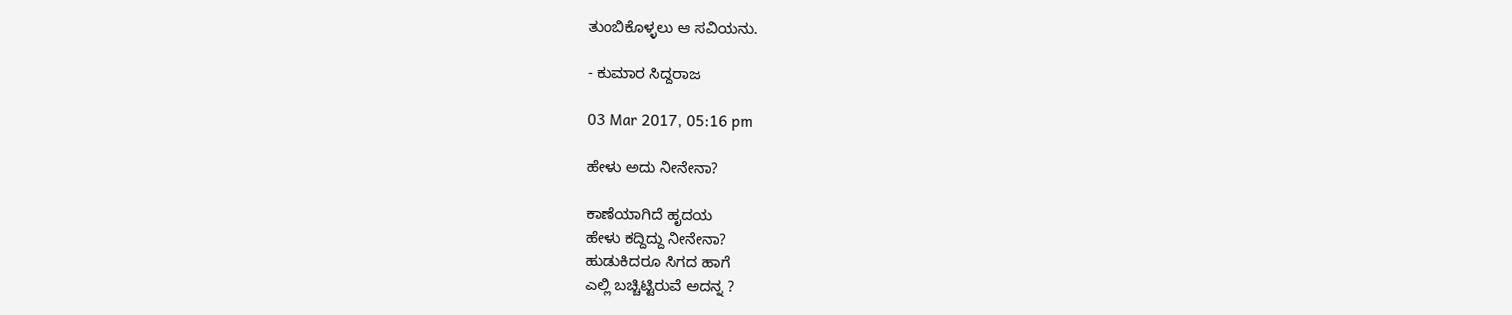ತುಂಬಿಕೊಳ್ಳಲು ಆ ಸವಿಯನು.

- ಕುಮಾರ ಸಿದ್ದರಾಜ

03 Mar 2017, 05:16 pm

ಹೇಳು ಅದು ನೀನೇನಾ?

ಕಾಣೆಯಾಗಿದೆ ಹೃದಯ
ಹೇಳು ಕದ್ದಿದ್ದು ನೀನೇನಾ?
ಹುಡುಕಿದರೂ ಸಿಗದ ಹಾಗೆ
ಎಲ್ಲಿ ಬಚ್ಚಿಟ್ಟಿರುವೆ ಅದನ್ನ ?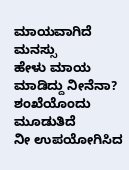ಮಾಯವಾಗಿದೆ ಮನಸ್ಸು
ಹೇಳು ಮಾಯ ಮಾಡಿದ್ದು ನೀನೆನಾ?
ಶಂಖೆಯೊಂದು ಮೂಡುತಿದೆ
ನೀ ಉಪಯೋಗಿಸಿದ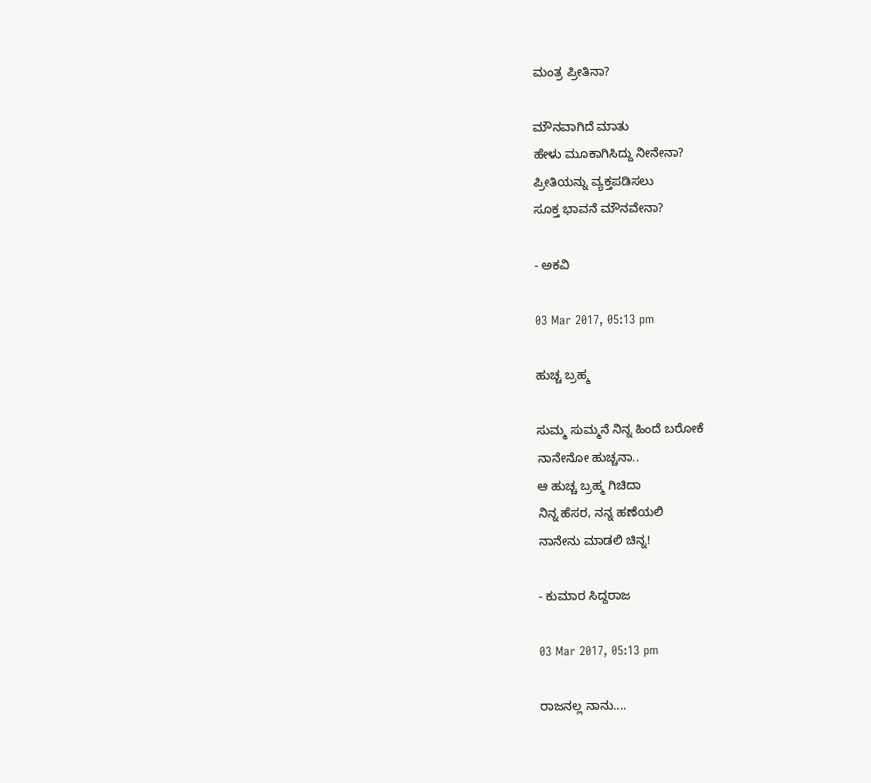ಮಂತ್ರ ಪ್ರೀತಿನಾ?

ಮೌನವಾಗಿದೆ ಮಾತು
ಹೇಳು ಮೂಕಾಗಿಸಿದ್ದು ನೀನೇನಾ?
ಪ್ರೀತಿಯನ್ನು ವ್ಯಕ್ತಪಡಿಸಲು
ಸೂಕ್ತ ಭಾವನೆ ಮೌನವೇನಾ?

- ಅಕವಿ

03 Mar 2017, 05:13 pm

ಹುಚ್ಚ ಬ್ರಹ್ಮ

ಸುಮ್ಮ ಸುಮ್ಮನೆ ನಿನ್ನ ಹಿಂದೆ ಬರೋಕೆ
ನಾನೇನೋ ಹುಚ್ಚನಾ..
ಆ ಹುಚ್ಚ ಬ್ರಹ್ಮ ಗಿಚಿದಾ
ನಿನ್ನ ಹೆಸರ, ನನ್ನ ಹಣೆಯಲಿ
ನಾನೇನು ಮಾಡಲಿ ಚಿನ್ನ!

- ಕುಮಾರ ಸಿದ್ದರಾಜ

03 Mar 2017, 05:13 pm

ರಾಜನಲ್ಲ ನಾನು....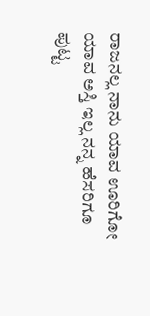ರಾಜನಲ್ಲ ನಾನು ಯಾವ ಊರಿಗೋ
ಯಾವ ಅಸ್ತಿ ಇಲ್ಲ ನನ್ನ ಹೆಸರಿಗೂ
ಪುಟ್ಟ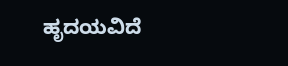ಹೃದಯವಿದೆ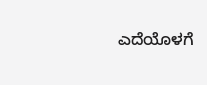ಎದೆಯೊಳಗೆ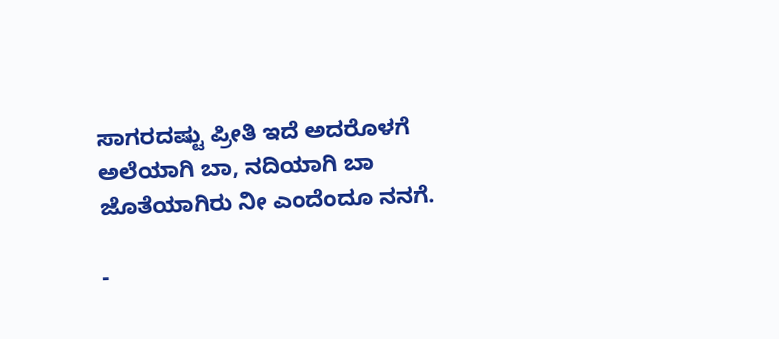ಸಾಗರದಷ್ಟು ಪ್ರೀತಿ ಇದೆ ಅದರೊಳಗೆ
ಅಲೆಯಾಗಿ ಬಾ, ನದಿಯಾಗಿ ಬಾ
ಜೊತೆಯಾಗಿರು ನೀ ಎಂದೆಂದೂ ನನಗೆ.

-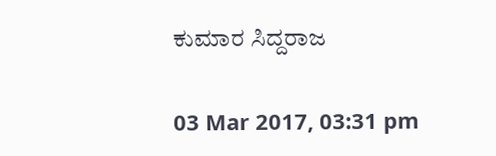ಕುಮಾರ ಸಿದ್ದರಾಜ

03 Mar 2017, 03:31 pm